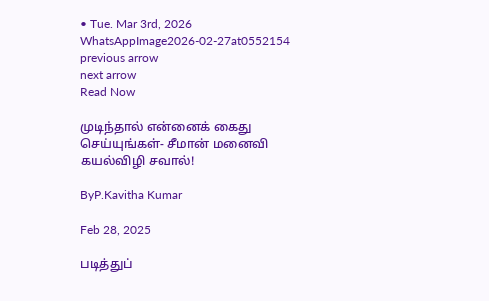• Tue. Mar 3rd, 2026
WhatsAppImage2026-02-27at0552154
previous arrow
next arrow
Read Now

முடிந்தால் என்னைக் கைது செய்யுங்கள்- சீமான் மனைவி கயல்விழி சவால்!

ByP.Kavitha Kumar

Feb 28, 2025

படித்துப்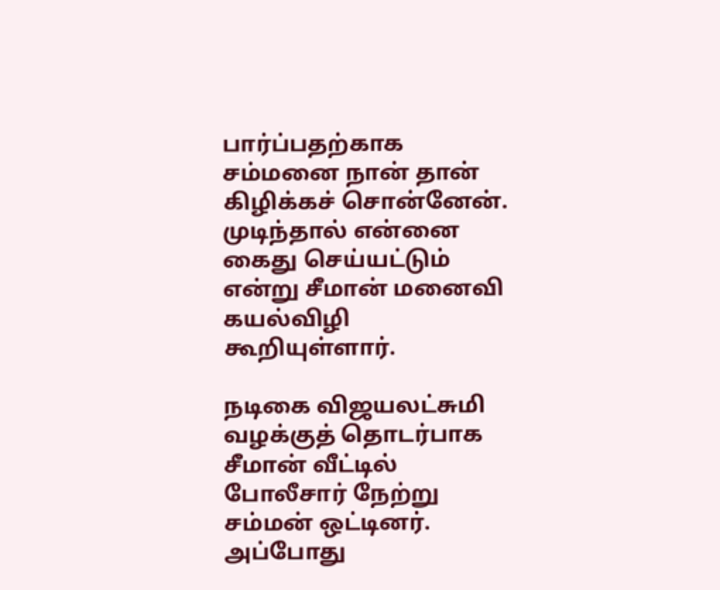பார்ப்பதற்காக சம்மனை நான் தான் கிழிக்கச் சொன்னேன். முடிந்தால் என்னை கைது செய்யட்டும் என்று சீமான் மனைவி கயல்விழி கூறியுள்ளார்.

நடிகை விஜயலட்சுமி வழக்குத் தொடர்பாக சீமான் வீட்டில் போலீசார் நேற்று சம்மன் ஒட்டினர். அப்போது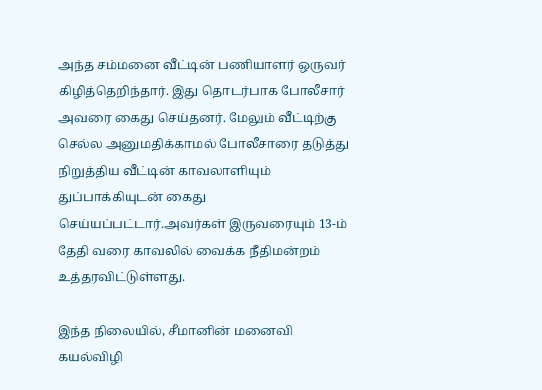அந்த சம்மனை வீட்டின் பணியாளர் ஒருவர் கிழித்தெறிந்தார். இது தொடர்பாக போலீசார் அவரை கைது செய்தனர். மேலும் வீட்டிற்கு செல்ல அனுமதிக்காமல் போலீசாரை தடுத்து நிறுத்திய வீட்டின் காவலாளியும் துப்பாக்கியுடன் கைது செய்யப்பட்டார்.அவர்கள் இருவரையும் 13-ம் தேதி வரை காவலில் வைக்க நீதிமன்றம் உத்தரவிட்டுள்ளது.

இந்த நிலையில், சீமானின் மனைவி கயல்விழி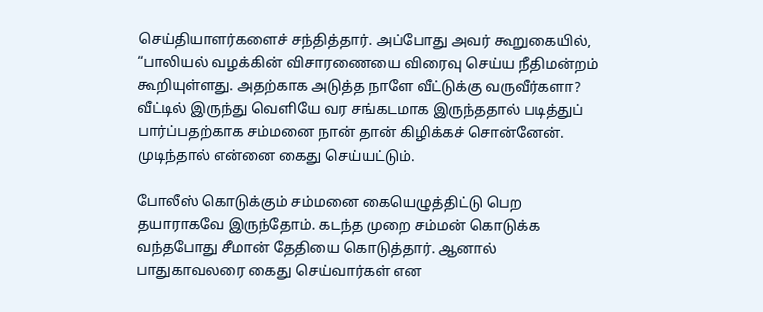செய்தியாளர்களைச் சந்தித்தார். அப்போது அவர் கூறுகையில், “பாலியல் வழக்கின் விசாரணையை விரைவு செய்ய நீதிமன்றம் கூறியுள்ளது. அதற்காக அடுத்த நாளே வீட்டுக்கு வருவீர்களா? வீட்டில் இருந்து வெளியே வர சங்கடமாக இருந்ததால் படித்துப் பார்ப்பதற்காக சம்மனை நான் தான் கிழிக்கச் சொன்னேன். முடிந்தால் என்னை கைது செய்யட்டும்.

போலீஸ் கொடுக்கும் சம்மனை கையெழுத்திட்டு பெற தயாராகவே இருந்தோம். கடந்த முறை சம்மன் கொடுக்க வந்தபோது சீமான் தேதியை கொடுத்தார். ஆனால் பாதுகாவலரை கைது செய்வார்கள் என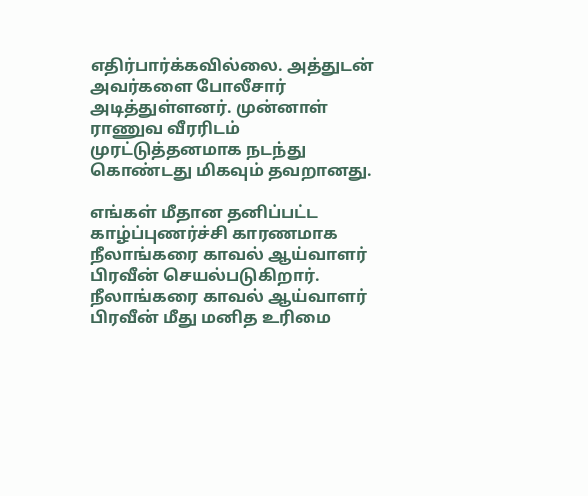எதிர்பார்க்கவில்லை. அத்துடன் அவர்களை போலீசார் அடித்துள்ளனர். முன்னாள் ராணுவ வீரரிடம் முரட்டுத்தனமாக நடந்து கொண்டது மிகவும் தவறானது.

எங்கள் மீதான தனிப்பட்ட காழ்ப்புணர்ச்சி காரணமாக நீலாங்கரை காவல் ஆய்வாளர் பிரவீன் செயல்படுகிறார். நீலாங்கரை காவல் ஆய்வாளர் பிரவீன் மீது மனித உரிமை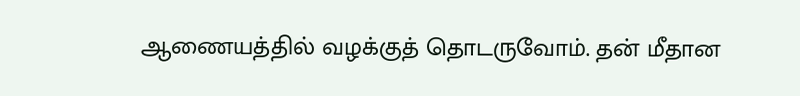ஆணையத்தில் வழக்குத் தொடருவோம். தன் மீதான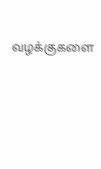வழக்குகளை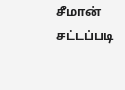சீமான் சட்டப்படி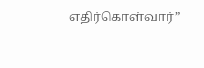எதிர்கொள்வார்”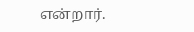என்றார்.